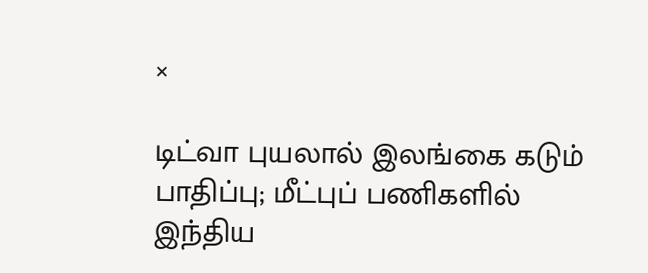×

டிட்வா புயலால் இலங்கை கடும் பாதிப்பு; மீட்புப் பணிகளில் இந்திய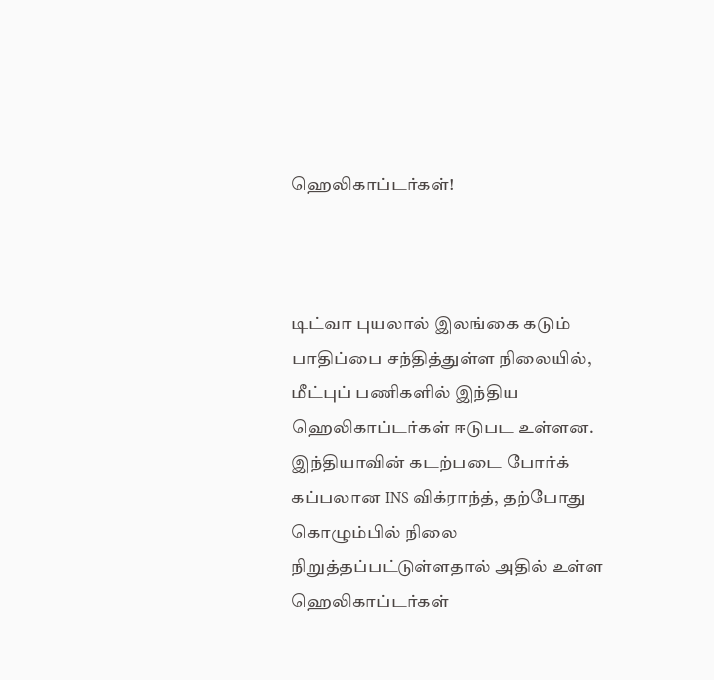ஹெலிகாப்டர்கள்!



டிட்வா புயலால் இலங்கை கடும் பாதிப்பை சந்தித்துள்ள நிலையில், மீட்புப் பணிகளில் இந்திய ஹெலிகாப்டர்கள் ஈடுபட உள்ளன. இந்தியாவின் கடற்படை போர்க் கப்பலான INS விக்ராந்த், தற்போது கொழும்பில் நிலை நிறுத்தப்பட்டுள்ளதால் அதில் உள்ள ஹெலிகாப்டர்கள்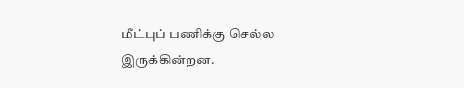மீட்புப் பணிக்கு செல்ல இருக்கின்றன.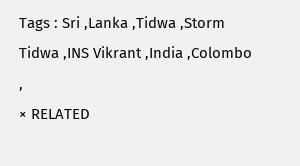Tags : Sri ,Lanka ,Tidwa ,Storm Tidwa ,INS Vikrant ,India ,Colombo ,
× RELATED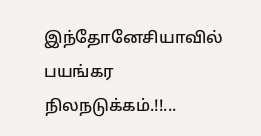இந்தோனேசியாவில் பயங்கர நிலநடுக்கம்.!!...